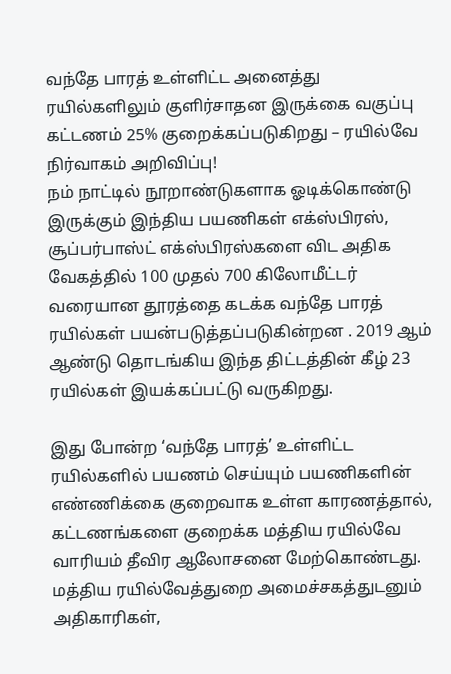வந்தே பாரத் உள்ளிட்ட அனைத்து ரயில்களிலும் குளிர்சாதன இருக்கை வகுப்பு கட்டணம் 25% குறைக்கப்படுகிறது – ரயில்வே நிர்வாகம் அறிவிப்பு!
நம் நாட்டில் நூறாண்டுகளாக ஓடிக்கொண்டு இருக்கும் இந்திய பயணிகள் எக்ஸ்பிரஸ், சூப்பர்பாஸ்ட் எக்ஸ்பிரஸ்களை விட அதிக வேகத்தில் 100 முதல் 700 கிலோமீட்டர் வரையான தூரத்தை கடக்க வந்தே பாரத் ரயில்கள் பயன்படுத்தப்படுகின்றன . 2019 ஆம் ஆண்டு தொடங்கிய இந்த திட்டத்தின் கீழ் 23 ரயில்கள் இயக்கப்பட்டு வருகிறது.

இது போன்ற ‘வந்தே பாரத்’ உள்ளிட்ட ரயில்களில் பயணம் செய்யும் பயணிகளின் எண்ணிக்கை குறைவாக உள்ள காரணத்தால், கட்டணங்களை குறைக்க மத்திய ரயில்வே வாரியம் தீவிர ஆலோசனை மேற்கொண்டது. மத்திய ரயில்வேத்துறை அமைச்சகத்துடனும் அதிகாரிகள்,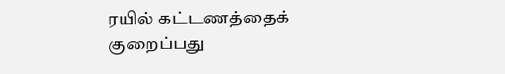ரயில் கட்டணத்தைக் குறைப்பது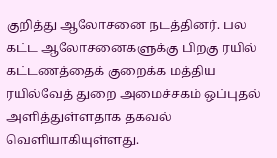குறித்து ஆலோசனை நடத்தினர். பல கட்ட ஆலோசனைகளுக்கு பிறகு ரயில் கட்டணத்தைக் குறைக்க மத்திய ரயில்வேத் துறை அமைச்சகம் ஒப்புதல் அளித்துள்ளதாக தகவல் வெளியாகியுள்ளது.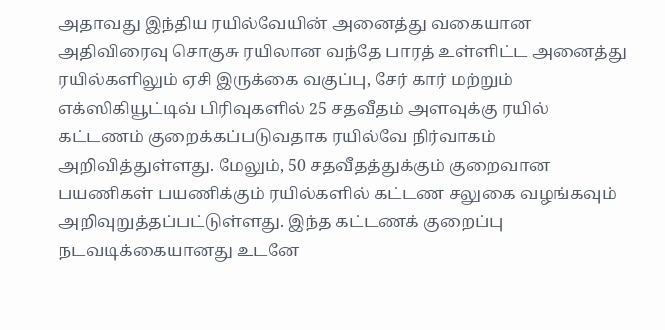அதாவது இந்திய ரயில்வேயின் அனைத்து வகையான அதிவிரைவு சொகுசு ரயிலான வந்தே பாரத் உள்ளிட்ட அனைத்து ரயில்களிலும் ஏசி இருக்கை வகுப்பு, சேர் கார் மற்றும் எக்ஸிகியூட்டிவ் பிரிவுகளில் 25 சதவீதம் அளவுக்கு ரயில் கட்டணம் குறைக்கப்படுவதாக ரயில்வே நிர்வாகம் அறிவித்துள்ளது. மேலும், 50 சதவீதத்துக்கும் குறைவான பயணிகள் பயணிக்கும் ரயில்களில் கட்டண சலுகை வழங்கவும் அறிவுறுத்தப்பட்டுள்ளது. இந்த கட்டணக் குறைப்பு நடவடிக்கையானது உடனே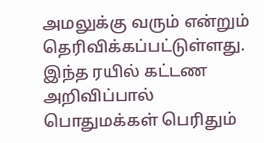அமலுக்கு வரும் என்றும் தெரிவிக்கப்பட்டுள்ளது. இந்த ரயில் கட்டண அறிவிப்பால் பொதுமக்கள் பெரிதும்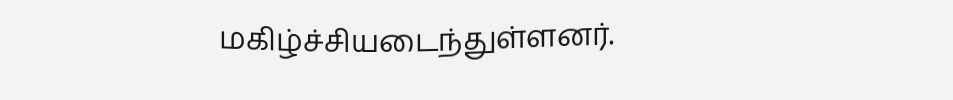மகிழ்ச்சியடைந்துள்ளனர்.